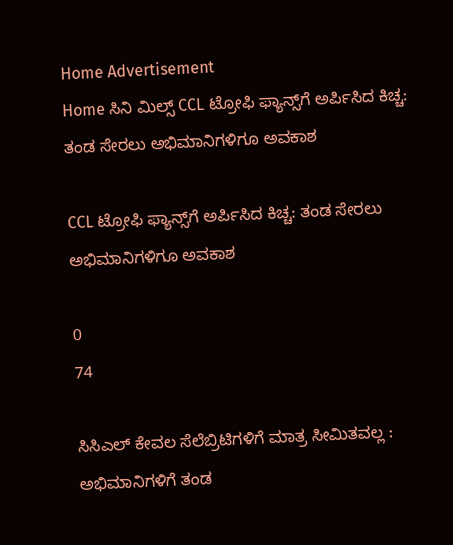Home Advertisement
Home ಸಿನಿ ಮಿಲ್ಸ್ CCL ಟ್ರೋಫಿ ಫ್ಯಾನ್ಸ್‌ಗೆ ಅರ್ಪಿಸಿದ ಕಿಚ್ಚ: ತಂಡ ಸೇರಲು ಅಭಿಮಾನಿಗಳಿಗೂ ಅವಕಾಶ

CCL ಟ್ರೋಫಿ ಫ್ಯಾನ್ಸ್‌ಗೆ ಅರ್ಪಿಸಿದ ಕಿಚ್ಚ: ತಂಡ ಸೇರಲು ಅಭಿಮಾನಿಗಳಿಗೂ ಅವಕಾಶ

0
74

ಸಿಸಿಎಲ್ ಕೇವಲ ಸೆಲೆಬ್ರಿಟಿಗಳಿಗೆ ಮಾತ್ರ ಸೀಮಿತವಲ್ಲ : ಅಭಿಮಾನಿಗಳಿಗೆ ತಂಡ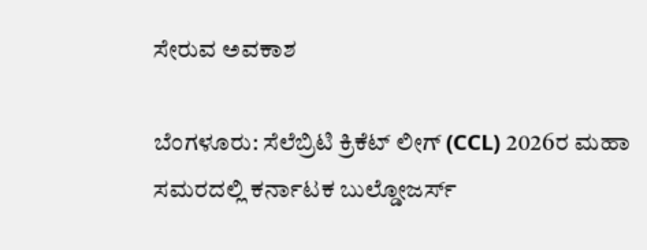ಸೇರುವ ಅವಕಾಶ

ಬೆಂಗಳೂರು: ಸೆಲೆಬ್ರಿಟಿ ಕ್ರಿಕೆಟ್ ಲೀಗ್ (CCL) 2026ರ ಮಹಾ ಸಮರದಲ್ಲಿ ಕರ್ನಾಟಕ ಬುಲ್ಡೋಜರ್ಸ್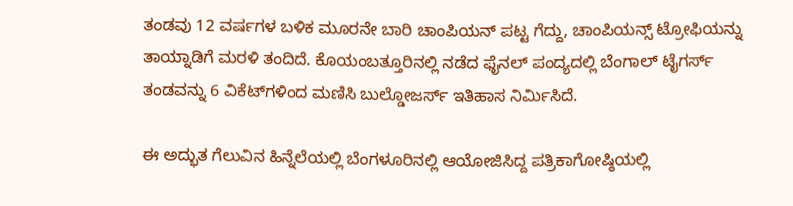ತಂಡವು 12 ವರ್ಷಗಳ ಬಳಿಕ ಮೂರನೇ ಬಾರಿ ಚಾಂಪಿಯನ್ ಪಟ್ಟ ಗೆದ್ದು, ಚಾಂಪಿಯನ್ಸ್ ಟ್ರೋಫಿಯನ್ನು ತಾಯ್ನಾಡಿಗೆ ಮರಳಿ ತಂದಿದೆ. ಕೊಯಂಬತ್ತೂರಿನಲ್ಲಿ ನಡೆದ ಫೈನಲ್ ಪಂದ್ಯದಲ್ಲಿ ಬೆಂಗಾಲ್ ಟೈಗರ್ಸ್ ತಂಡವನ್ನು 6 ವಿಕೆಟ್‌ಗಳಿಂದ ಮಣಿಸಿ ಬುಲ್ಡೋಜರ್ಸ್ ಇತಿಹಾಸ ನಿರ್ಮಿಸಿದೆ.

ಈ ಅದ್ಭುತ ಗೆಲುವಿನ ಹಿನ್ನೆಲೆಯಲ್ಲಿ ಬೆಂಗಳೂರಿನಲ್ಲಿ ಆಯೋಜಿಸಿದ್ದ ಪತ್ರಿಕಾಗೋಷ್ಠಿಯಲ್ಲಿ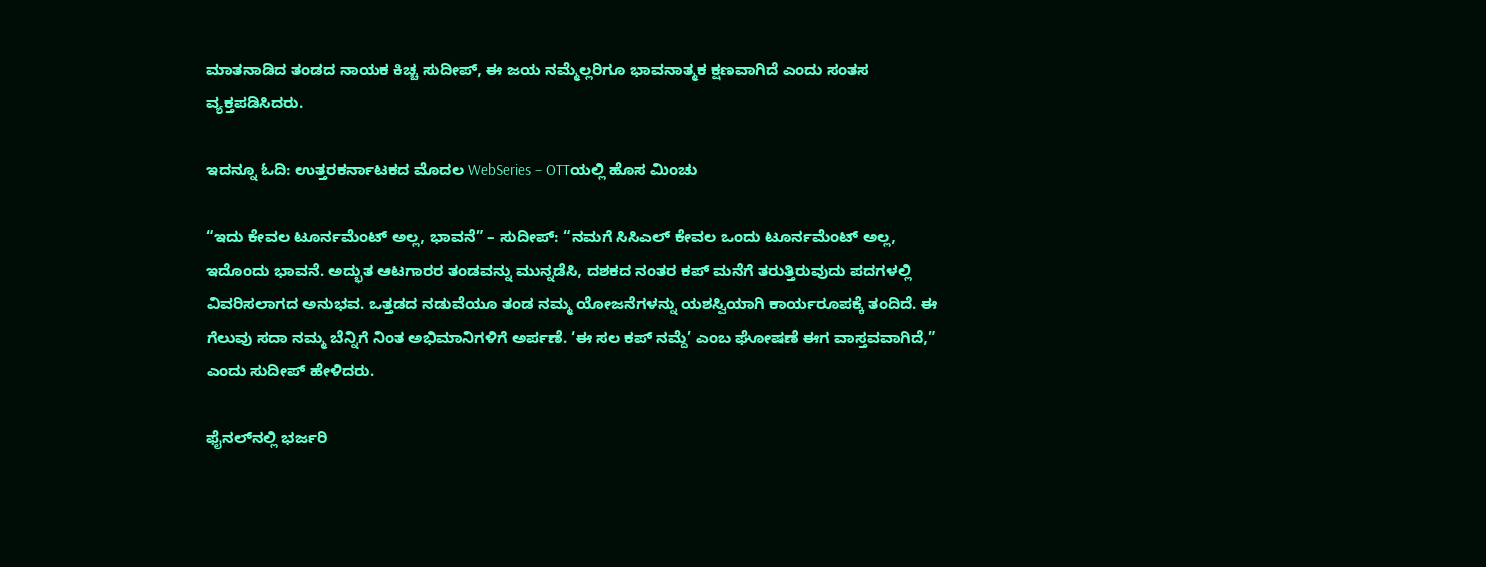ಮಾತನಾಡಿದ ತಂಡದ ನಾಯಕ ಕಿಚ್ಚ ಸುದೀಪ್, ಈ ಜಯ ನಮ್ಮೆಲ್ಲರಿಗೂ ಭಾವನಾತ್ಮಕ ಕ್ಷಣವಾಗಿದೆ ಎಂದು ಸಂತಸ ವ್ಯಕ್ತಪಡಿಸಿದರು.

ಇದನ್ನೂ ಓದಿ: ಉತ್ತರಕರ್ನಾಟಕದ ಮೊದಲ WebSeries – OTTಯಲ್ಲಿ ಹೊಸ ಮಿಂಚು

“ಇದು ಕೇವಲ ಟೂರ್ನಮೆಂಟ್ ಅಲ್ಲ, ಭಾವನೆ” – ಸುದೀಪ್: “ನಮಗೆ ಸಿಸಿಎಲ್ ಕೇವಲ ಒಂದು ಟೂರ್ನಮೆಂಟ್ ಅಲ್ಲ, ಇದೊಂದು ಭಾವನೆ. ಅದ್ಭುತ ಆಟಗಾರರ ತಂಡವನ್ನು ಮುನ್ನಡೆಸಿ, ದಶಕದ ನಂತರ ಕಪ್ ಮನೆಗೆ ತರುತ್ತಿರುವುದು ಪದಗಳಲ್ಲಿ ವಿವರಿಸಲಾಗದ ಅನುಭವ. ಒತ್ತಡದ ನಡುವೆಯೂ ತಂಡ ನಮ್ಮ ಯೋಜನೆಗಳನ್ನು ಯಶಸ್ವಿಯಾಗಿ ಕಾರ್ಯರೂಪಕ್ಕೆ ತಂದಿದೆ. ಈ ಗೆಲುವು ಸದಾ ನಮ್ಮ ಬೆನ್ನಿಗೆ ನಿಂತ ಅಭಿಮಾನಿಗಳಿಗೆ ಅರ್ಪಣೆ. ‘ಈ ಸಲ ಕಪ್ ನಮ್ದೆ’ ಎಂಬ ಘೋಷಣೆ ಈಗ ವಾಸ್ತವವಾಗಿದೆ,” ಎಂದು ಸುದೀಪ್ ಹೇಳಿದರು.

ಫೈನಲ್‌ನಲ್ಲಿ ಭರ್ಜರಿ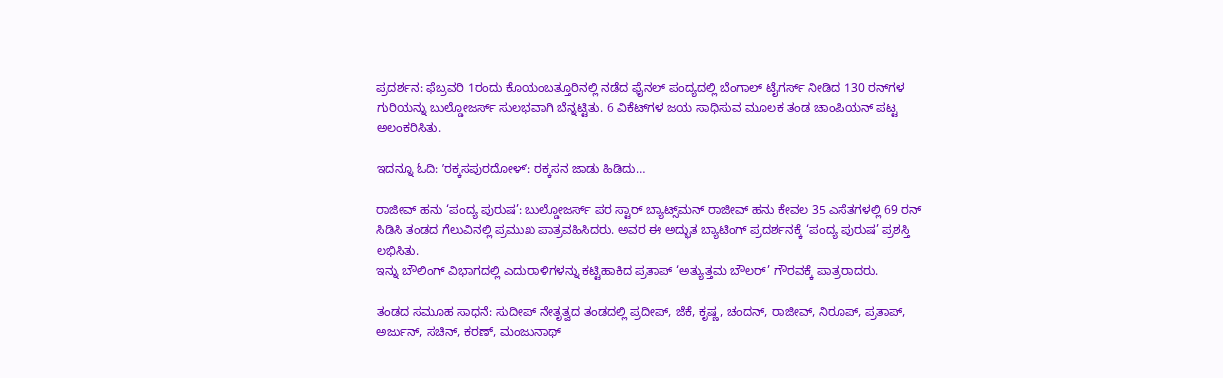ಪ್ರದರ್ಶನ: ಫೆಬ್ರವರಿ 1ರಂದು ಕೊಯಂಬತ್ತೂರಿನಲ್ಲಿ ನಡೆದ ಫೈನಲ್ ಪಂದ್ಯದಲ್ಲಿ ಬೆಂಗಾಲ್ ಟೈಗರ್ಸ್ ನೀಡಿದ 130 ರನ್‌ಗಳ ಗುರಿಯನ್ನು ಬುಲ್ಡೋಜರ್ಸ್ ಸುಲಭವಾಗಿ ಬೆನ್ನಟ್ಟಿತು. 6 ವಿಕೆಟ್‌ಗಳ ಜಯ ಸಾಧಿಸುವ ಮೂಲಕ ತಂಡ ಚಾಂಪಿಯನ್ ಪಟ್ಟ ಅಲಂಕರಿಸಿತು.

ಇದನ್ನೂ ಓದಿ: ʼರಕ್ಕಸಪುರದೋಳ್ʼ: ರಕ್ಕಸನ ಜಾಡು ಹಿಡಿದು…

ರಾಜೀವ್ ಹನು ‘ಪಂದ್ಯ ಪುರುಷ’: ಬುಲ್ಡೋಜರ್ಸ್ ಪರ ಸ್ಟಾರ್ ಬ್ಯಾಟ್ಸ್‌ಮನ್ ರಾಜೀವ್ ಹನು ಕೇವಲ 35 ಎಸೆತಗಳಲ್ಲಿ 69 ರನ್ ಸಿಡಿಸಿ ತಂಡದ ಗೆಲುವಿನಲ್ಲಿ ಪ್ರಮುಖ ಪಾತ್ರವಹಿಸಿದರು. ಅವರ ಈ ಅದ್ಭುತ ಬ್ಯಾಟಿಂಗ್ ಪ್ರದರ್ಶನಕ್ಕೆ ‘ಪಂದ್ಯ ಪುರುಷ’ ಪ್ರಶಸ್ತಿ ಲಭಿಸಿತು.
ಇನ್ನು ಬೌಲಿಂಗ್ ವಿಭಾಗದಲ್ಲಿ ಎದುರಾಳಿಗಳನ್ನು ಕಟ್ಟಿಹಾಕಿದ ಪ್ರತಾಪ್ ‘ಅತ್ಯುತ್ತಮ ಬೌಲರ್’ ಗೌರವಕ್ಕೆ ಪಾತ್ರರಾದರು.

ತಂಡದ ಸಮೂಹ ಸಾಧನೆ: ಸುದೀಪ್ ನೇತೃತ್ವದ ತಂಡದಲ್ಲಿ ಪ್ರದೀಪ್, ಜೆಕೆ, ಕೃಷ್ಣ, ಚಂದನ್, ರಾಜೀವ್, ನಿರೂಪ್, ಪ್ರತಾಪ್, ಅರ್ಜುನ್, ಸಚಿನ್, ಕರಣ್, ಮಂಜುನಾಥ್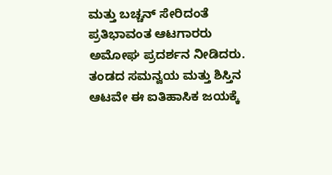ಮತ್ತು ಬಚ್ಚನ್ ಸೇರಿದಂತೆ ಪ್ರತಿಭಾವಂತ ಆಟಗಾರರು ಅಮೋಘ ಪ್ರದರ್ಶನ ನೀಡಿದರು. ತಂಡದ ಸಮನ್ವಯ ಮತ್ತು ಶಿಸ್ತಿನ ಆಟವೇ ಈ ಐತಿಹಾಸಿಕ ಜಯಕ್ಕೆ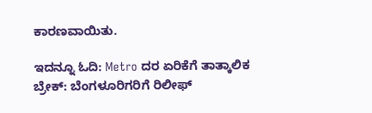ಕಾರಣವಾಯಿತು.

ಇದನ್ನೂ ಓದಿ: Metro ದರ ಏರಿಕೆಗೆ ತಾತ್ಕಾಲಿಕ ಬ್ರೇಕ್: ಬೆಂಗಳೂರಿಗರಿಗೆ ರಿಲೀಫ್‌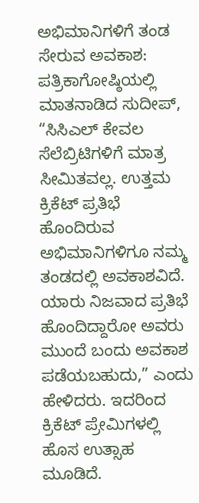ಅಭಿಮಾನಿಗಳಿಗೆ ತಂಡ ಸೇರುವ ಅವಕಾಶ: ಪತ್ರಿಕಾಗೋಷ್ಠಿಯಲ್ಲಿ ಮಾತನಾಡಿದ ಸುದೀಪ್, “ಸಿಸಿಎಲ್ ಕೇವಲ ಸೆಲೆಬ್ರಿಟಿಗಳಿಗೆ ಮಾತ್ರ ಸೀಮಿತವಲ್ಲ. ಉತ್ತಮ ಕ್ರಿಕೆಟ್ ಪ್ರತಿಭೆ ಹೊಂದಿರುವ ಅಭಿಮಾನಿಗಳಿಗೂ ನಮ್ಮ ತಂಡದಲ್ಲಿ ಅವಕಾಶವಿದೆ. ಯಾರು ನಿಜವಾದ ಪ್ರತಿಭೆ ಹೊಂದಿದ್ದಾರೋ ಅವರು ಮುಂದೆ ಬಂದು ಅವಕಾಶ ಪಡೆಯಬಹುದು,” ಎಂದು ಹೇಳಿದರು. ಇದರಿಂದ ಕ್ರಿಕೆಟ್ ಪ್ರೇಮಿಗಳಲ್ಲಿ ಹೊಸ ಉತ್ಸಾಹ ಮೂಡಿದೆ.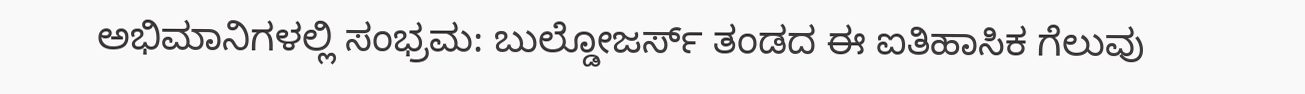ಅಭಿಮಾನಿಗಳಲ್ಲಿ ಸಂಭ್ರಮ: ಬುಲ್ಡೋಜರ್ಸ್ ತಂಡದ ಈ ಐತಿಹಾಸಿಕ ಗೆಲುವು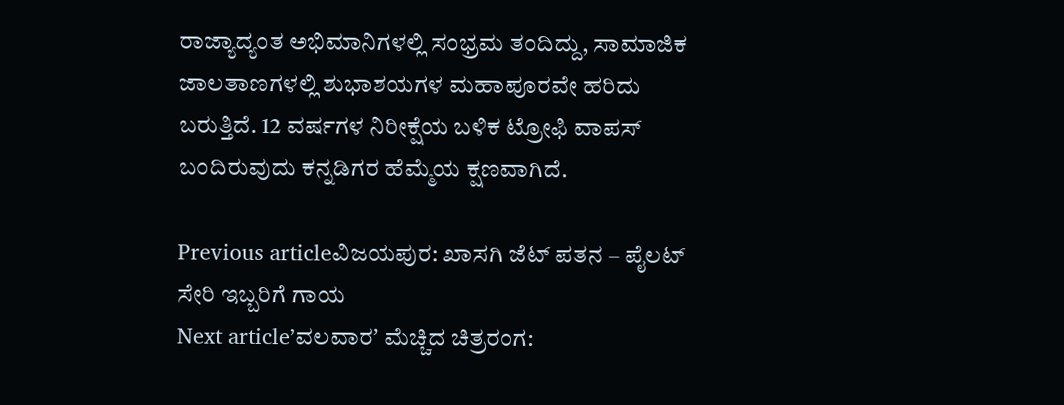ರಾಜ್ಯಾದ್ಯಂತ ಅಭಿಮಾನಿಗಳಲ್ಲಿ ಸಂಭ್ರಮ ತಂದಿದ್ದು, ಸಾಮಾಜಿಕ ಜಾಲತಾಣಗಳಲ್ಲಿ ಶುಭಾಶಯಗಳ ಮಹಾಪೂರವೇ ಹರಿದು ಬರುತ್ತಿದೆ. 12 ವರ್ಷಗಳ ನಿರೀಕ್ಷೆಯ ಬಳಿಕ ಟ್ರೋಫಿ ವಾಪಸ್ ಬಂದಿರುವುದು ಕನ್ನಡಿಗರ ಹೆಮ್ಮೆಯ ಕ್ಷಣವಾಗಿದೆ.

Previous articleವಿಜಯಪುರ: ಖಾಸಗಿ ಜೆಟ್ ಪತನ – ಪೈಲಟ್ ಸೇರಿ ಇಬ್ಬರಿಗೆ ಗಾಯ
Next articleʼವಲವಾರʼ ಮೆಚ್ಚಿದ ಚಿತ್ರರಂಗ: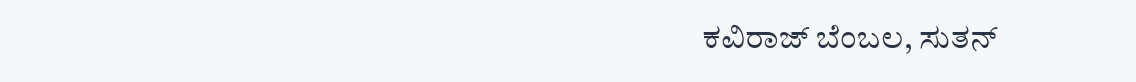ಕವಿರಾಜ್ ಬೆಂಬಲ, ಸುತನ್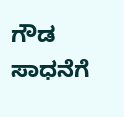ಗೌಡ ಸಾಧನೆಗೆ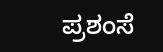ಪ್ರಶಂಸೆ